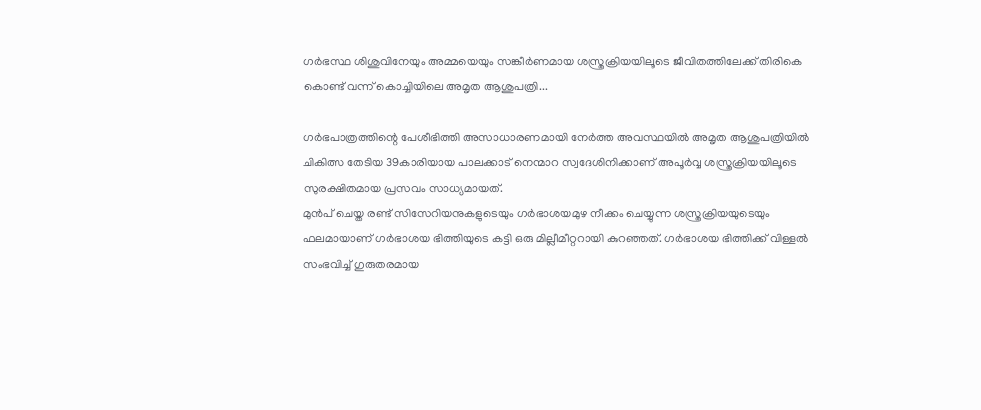ഗർഭസ്ഥ ശിശുവിനേയും അമ്മയെയും സങ്കീർണമായ ശസ്ത്രക്രിയയിലൂടെ ജീവിതത്തിലേക്ക് തിരികെ കൊണ്ട് വന്ന് കൊച്ചിയിലെ അമൃത ആശുപത്രി...

ഗർഭപാത്രത്തിന്റെ പേശീഭിത്തി അസാധാരണമായി നേർത്ത അവസ്ഥയിൽ അമൃത ആശുപത്രിയിൽ ചികിത്സ തേടിയ 39കാരിയായ പാലക്കാട് നെന്മാറ സ്വദേശിനിക്കാണ് അപൂർവ്വ ശസ്ത്രക്രിയയിലൂടെ സുരക്ഷിതമായ പ്രസവം സാധ്യമായത്.
മുൻപ് ചെയ്ത രണ്ട് സിസേറിയനുകളുടെയും ഗർഭാശയമുഴ നീക്കം ചെയ്യുന്ന ശസ്ത്രക്രിയയുടെയും ഫലമായാണ് ഗർഭാശയ ഭിത്തിയുടെ കട്ടി ഒരു മില്ലീമീറ്ററായി കുറഞ്ഞത്. ഗർഭാശയ ഭിത്തിക്ക് വിള്ളൽ സംഭവിച്ച് ഗുരുതരമായ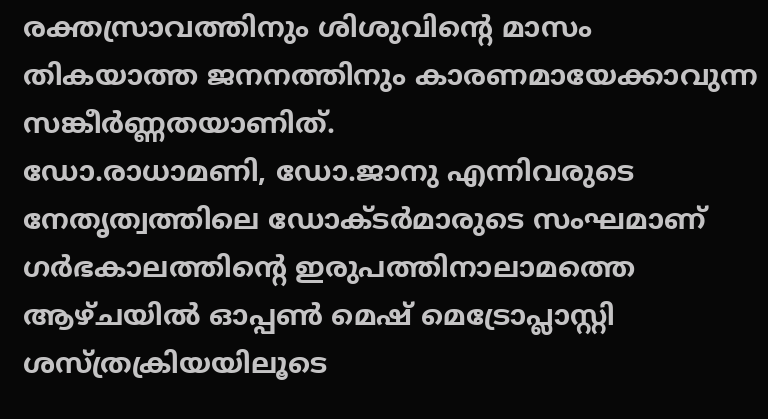രക്തസ്രാവത്തിനും ശിശുവിന്റെ മാസം തികയാത്ത ജനനത്തിനും കാരണമായേക്കാവുന്ന സങ്കീർണ്ണതയാണിത്.
ഡോ.രാധാമണി, ഡോ.ജാനു എന്നിവരുടെ നേതൃത്വത്തിലെ ഡോക്ടർമാരുടെ സംഘമാണ് ഗർഭകാലത്തിന്റെ ഇരുപത്തിനാലാമത്തെ ആഴ്ചയിൽ ഓപ്പൺ മെഷ് മെട്രോപ്ലാസ്റ്റി ശസ്ത്രക്രിയയിലൂടെ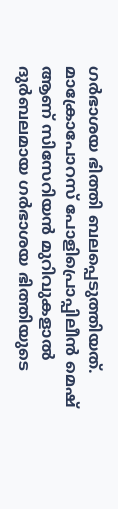ഗർഭാശയ ഭിത്തി ബലപ്പെടുത്തിയത്. മാക്രോപോറസ് പോളിപ്രൊപ്പിലീൻ മെഷ് ആണ് സിസേറിയൻ മുറിവുകളാൽ ദുർബലമായ ഗർഭാശയ ഭിത്തിയുടെ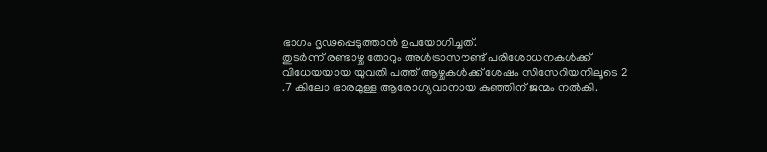ഭാഗം ദൃഢപ്പെടുത്താൻ ഉപയോഗിച്ചത്.
തുടർന്ന് രണ്ടാഴ്ച തോറും അൾട്രാസൗണ്ട് പരിശോധനകൾക്ക് വിധേയയായ യുവതി പത്ത് ആഴ്ചകൾക്ക് ശേഷം സിസേറിയനിലൂടെ 2 .7 കിലോ ഭാരമുള്ള ആരോഗ്യവാനായ കുഞ്ഞിന് ജന്മം നൽകി.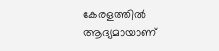കേരളത്തിൽ ആദ്യമായാണ്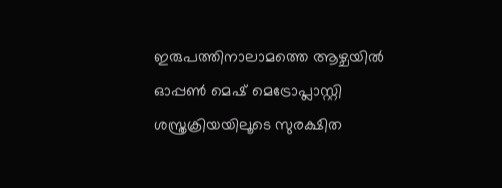ഇരുപത്തിനാലാമത്തെ ആഴ്ചയിൽ ഓപ്പൺ മെഷ് മെട്രോപ്ലാസ്റ്റി ശസ്ത്രക്രിയയിലൂടെ സുരക്ഷിത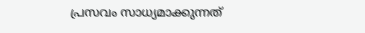പ്രസവം സാധ്യമാക്കുന്നത്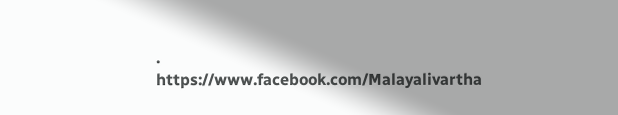.
https://www.facebook.com/Malayalivartha